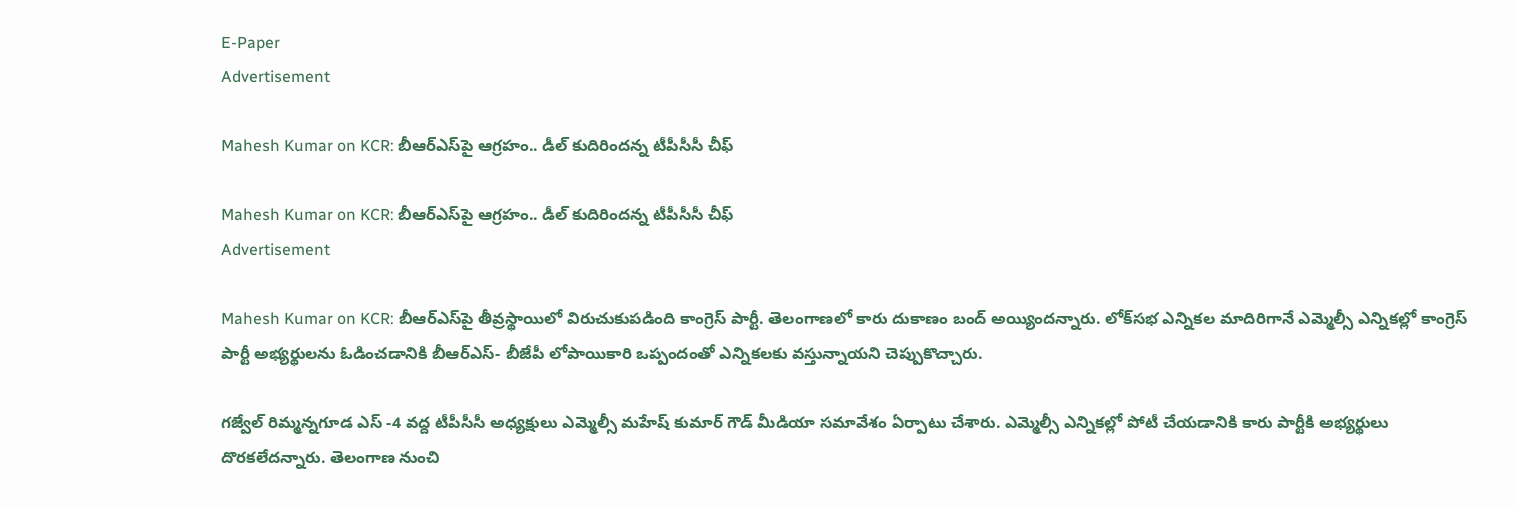E-Paper
Advertisement

Mahesh Kumar on KCR: బీఆర్ఎస్‌పై ఆగ్రహం.. డీల్ కుదిరిందన్న టీపీసీసీ చీఫ్

Mahesh Kumar on KCR: బీఆర్ఎస్‌పై ఆగ్రహం.. డీల్ కుదిరిందన్న టీపీసీసీ చీఫ్
Advertisement

Mahesh Kumar on KCR: బీఆర్ఎస్‌పై తీవ్రస్థాయిలో విరుచుకుపడింది కాంగ్రెస్ పార్టీ. తెలంగాణలో కారు దుకాణం బంద్ అయ్యిందన్నారు. లోక్‌సభ ఎన్నికల మాదిరిగానే ఎమ్మెల్సీ ఎన్నికల్లో కాంగ్రెస్ పార్టీ అభ్యర్థులను ఓడించడానికి బీఆర్ఎస్‌- బీజేపీ లోపాయికారి ఒప్పందంతో ఎన్నికలకు వస్తున్నాయని చెప్పుకొచ్చారు.

గజ్వేల్ రిమ్మన్నగూడ ఎస్ -4 వద్ద టీపీసీసీ అధ్యక్షులు ఎమ్మెల్సీ మహేష్ కుమార్ గౌడ్ మీడియా సమావేశం ఏర్పాటు చేశారు. ఎమ్మెల్సీ ఎన్నికల్లో పోటీ చేయడానికి కారు పార్టీకి అభ్యర్థులు దొరకలేదన్నారు. తెలంగాణ నుంచి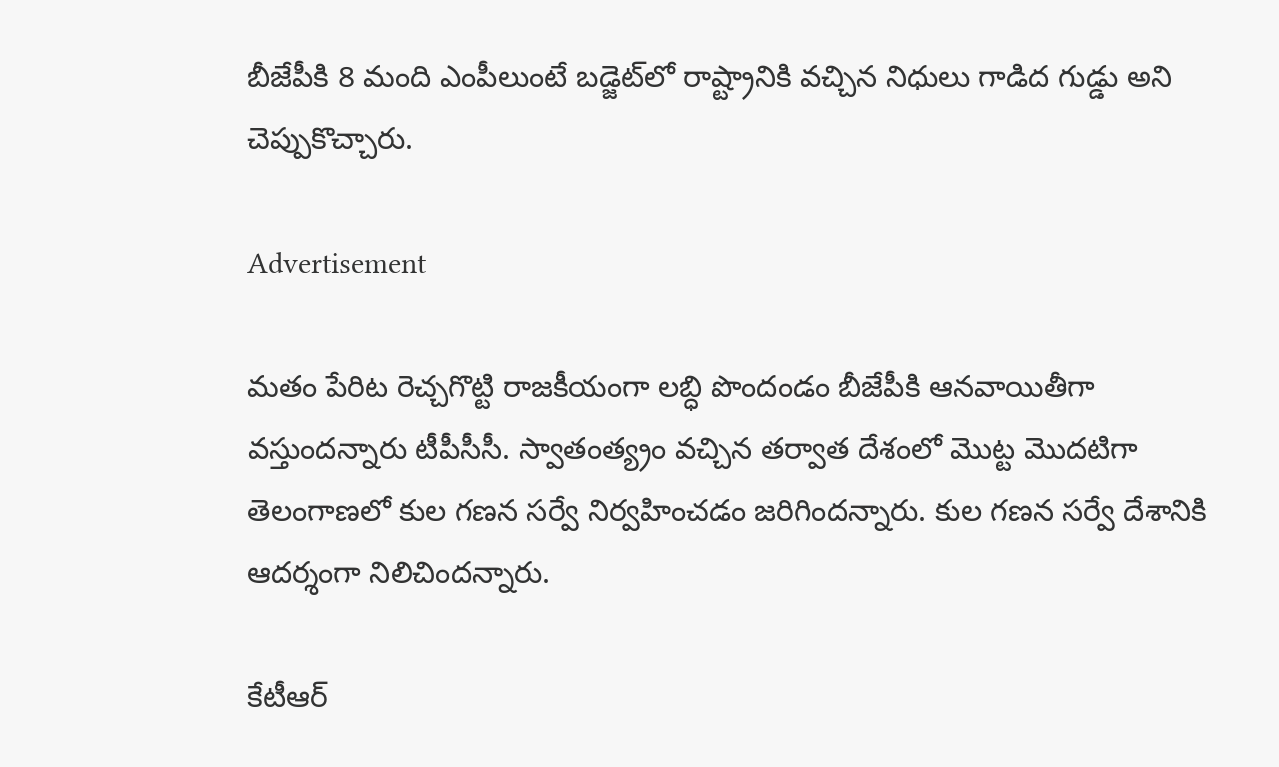బీజేపీకి 8 మంది ఎంపీలుంటే బడ్జెట్‌లో రాష్ట్రానికి వచ్చిన నిధులు గాడిద గుడ్డు అని చెప్పుకొచ్చారు.

Advertisement

మతం పేరిట రెచ్చగొట్టి రాజకీయంగా లబ్ధి పొందండం బీజేపీకి ఆనవాయితీగా వస్తుందన్నారు టీపీసీసీ. స్వాతంత్య్రం వచ్చిన తర్వాత దేశంలో మొట్ట మొదటిగా తెలంగాణలో కుల గణన సర్వే నిర్వహించడం జరిగిందన్నారు. కుల గణన సర్వే దేశానికి ఆదర్శంగా నిలిచిందన్నారు.

కేటీఆర్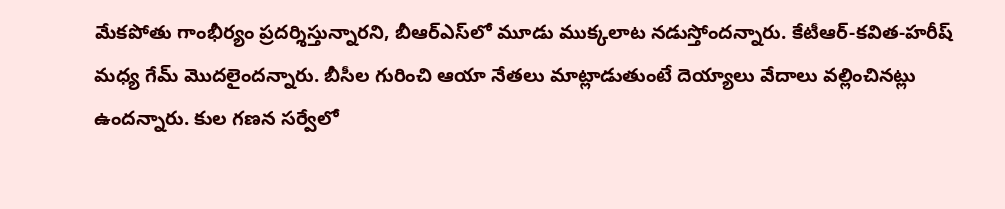మేకపోతు గాంభీర్యం ప్రదర్శిస్తున్నారని, బీఆర్ఎస్‌‌లో మూడు ముక్కలాట నడుస్తోందన్నారు. కేటీఆర్-కవిత-హరీష్ మధ్య గేమ్ మొదలైందన్నారు. బీసీల గురించి ఆయా నేతలు మాట్లాడుతుంటే దెయ్యాలు వేదాలు వల్లించినట్లు ఉందన్నారు. కుల గణన సర్వేలో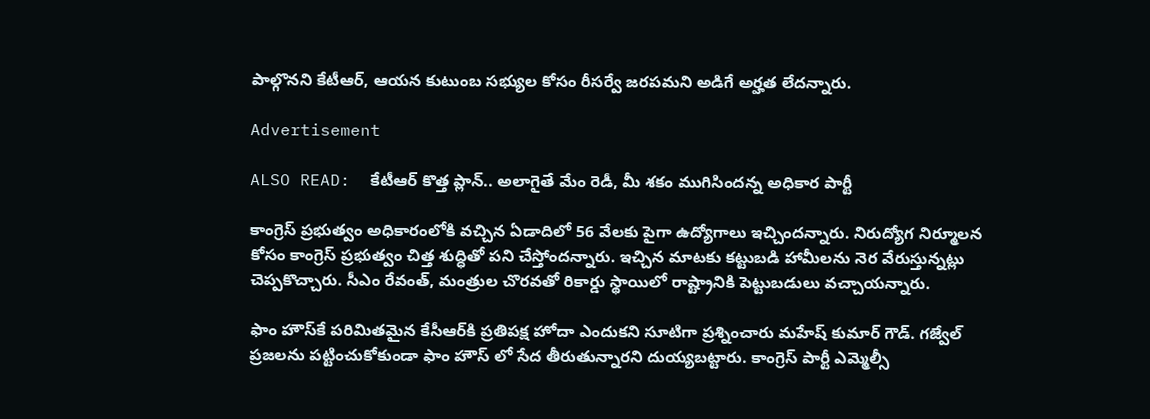పాల్గొనని కేటీఆర్, ఆయన కుటుంబ సభ్యుల కోసం రీసర్వే జరపమని అడిగే అర్హత లేదన్నారు.

Advertisement

ALSO READ:  కేటీఆర్ కొత్త ప్లాన్.. అలాగైతే మేం రెడీ, మీ శకం ముగిసిందన్న అధికార పార్టీ

కాంగ్రెస్ ప్రభుత్వం అధికారంలోకి వచ్చిన ఏడాదిలో 56 వేలకు పైగా ఉద్యోగాలు ఇచ్చిందన్నారు. నిరుద్యోగ నిర్మూలన కోసం కాంగ్రెస్ ప్రభుత్వం చిత్త శుద్ధితో పని చేస్తోందన్నారు. ఇచ్చిన మాటకు కట్టుబడి హామీలను నెర వేరుస్తున్నట్లు చెప్పకొచ్చారు. సీఎం రేవంత్, మంత్రుల చొరవతో రికార్డు స్థాయిలో రాష్ట్రానికి పెట్టుబడులు వచ్చాయన్నారు.

ఫాం హౌస్‌కే పరిమితమైన కేసీఆర్‌కి ప్రతిపక్ష హోదా ఎందుకని సూటిగా ప్రశ్నించారు మహేష్ కుమార్ గౌడ్. గజ్వేల్ ప్రజలను పట్టించుకోకుండా ఫాం హౌస్ లో సేద తీరుతున్నారని దుయ్యబట్టారు. కాంగ్రెస్ పార్టీ ఎమ్మెల్సీ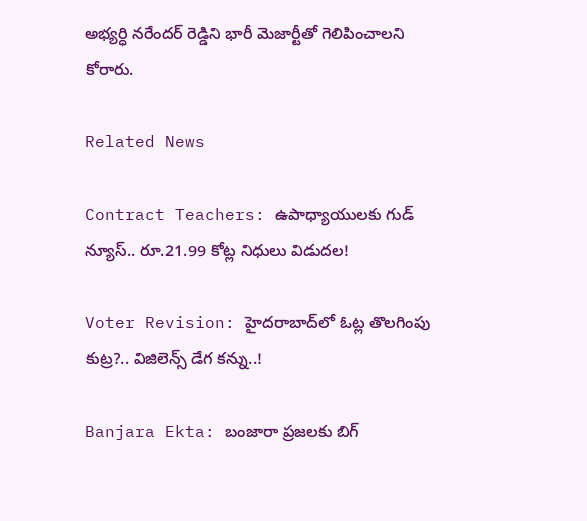అభ్యర్ధి నరేందర్ రెడ్డిని భారీ మెజార్టీతో గెలిపించాలని కోరారు.

Related News

Contract Teachers: ఉపాధ్యాయులకు గుడ్ న్యూస్.. రూ.21.99 కోట్ల నిధులు విడుదల!

Voter Revision: హైదరాబాద్‌లో ఓట్ల తొలగింపు కుట్ర?.. విజిలెన్స్ డేగ కన్ను..!

Banjara Ekta: బంజారా ప్రజలకు బిగ్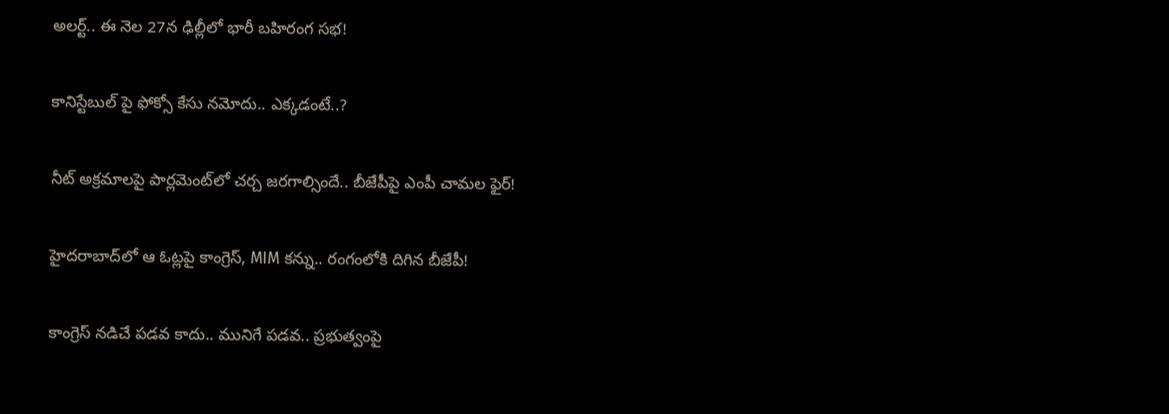అలర్ట్.. ఈ నెల 27న ఢిల్లీలో భారీ బహిరంగ సభ!

కానిస్టేబుల్ పై ఫోక్సో కేసు నమోదు.. ఎక్కడంటే..?

నీట్ అక్రమాలపై పార్లమెంట్‌లో చర్చ జరగాల్సిందే.. బీజేపీపై ఎంపీ చామల ఫైర్!

హైదరాబాద్‌లో ఆ ఓట్లపై కాంగ్రెస్, MIM కన్ను.. రంగంలోకి దిగిన బీజేపీ!

కాంగ్రెస్ నడిచే పడవ కాదు.. మునిగే పడవ.. ప్రభుత్వంపై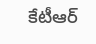కేటీఆర్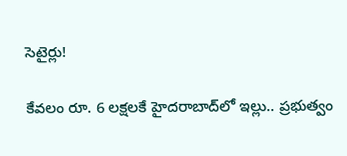సెటైర్లు!

కేవలం రూ. 6 లక్షలకే హైదరాబాద్‌లో ఇల్లు.. ప్రభుత్వం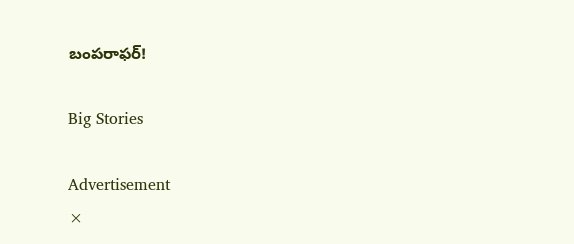బంపరాఫర్!

Big Stories

Advertisement
×